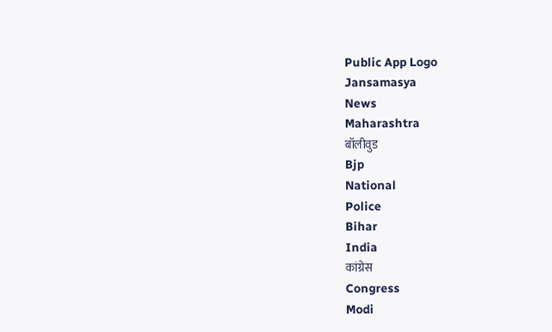Public App Logo
Jansamasya
News
Maharashtra
बॉलीवुड
Bjp
National
Police
Bihar
India
कांग्रेस
Congress
Modi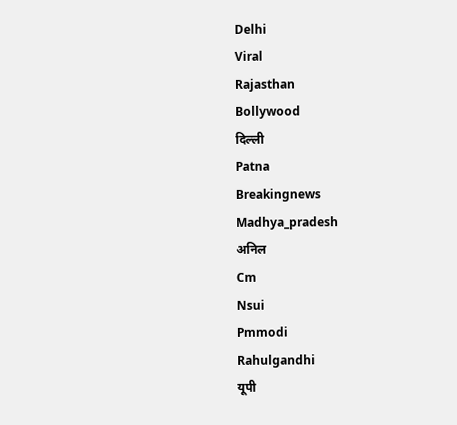Delhi
Viral
Rajasthan
Bollywood
दिल्ली
Patna
Breakingnews
Madhya_pradesh
अनिल
Cm
Nsui
Pmmodi
Rahulgandhi
यूपी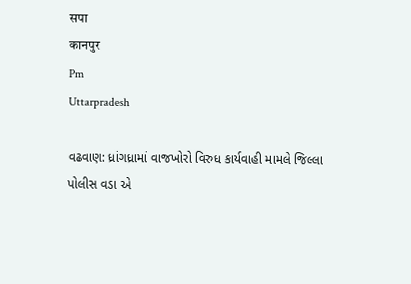सपा
कानपुर
Pm
Uttarpradesh

વઢવાણ: ધ્રાંગધ્રામાં વાજખોરો વિરુધ કાર્યવાહી મામલે જિલ્લા પોલીસ વડા એ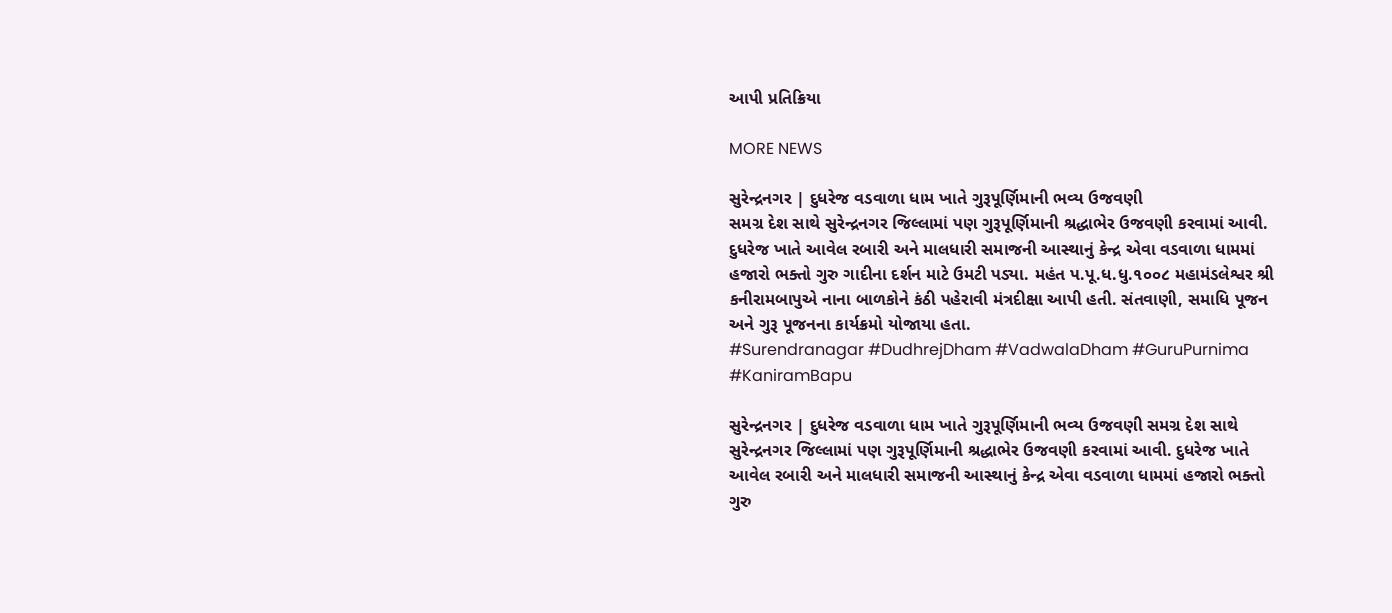આપી પ્રતિક્રિયા

MORE NEWS

સુરેન્દ્રનગર | દુધરેજ વડવાળા ધામ ખાતે ગુરૂપૂર્ણિમાની ભવ્ય ઉજવણી
સમગ્ર દેશ સાથે સુરેન્દ્રનગર જિલ્લામાં પણ ગુરૂપૂર્ણિમાની શ્રદ્ધાભેર ઉજવણી કરવામાં આવી. દુધરેજ ખાતે આવેલ રબારી અને માલધારી સમાજની આસ્થાનું કેન્દ્ર એવા વડવાળા ધામમાં હજારો ભક્તો ગુરુ ગાદીના દર્શન માટે ઉમટી પડ્યા. મહંત પ.પૂ.ધ.ધુ.૧૦૦૮ મહામંડલેશ્વર શ્રી કનીરામબાપુએ નાના બાળકોને કંઠી પહેરાવી મંત્રદીક્ષા આપી હતી. સંતવાણી, સમાધિ પૂજન અને ગુરૂ પૂજનના કાર્યક્રમો યોજાયા હતા.
#Surendranagar #DudhrejDham #VadwalaDham #GuruPurnima #KaniramBapu

સુરેન્દ્રનગર | દુધરેજ વડવાળા ધામ ખાતે ગુરૂપૂર્ણિમાની ભવ્ય ઉજવણી સમગ્ર દેશ સાથે સુરેન્દ્રનગર જિલ્લામાં પણ ગુરૂપૂર્ણિમાની શ્રદ્ધાભેર ઉજવણી કરવામાં આવી. દુધરેજ ખાતે આવેલ રબારી અને માલધારી સમાજની આસ્થાનું કેન્દ્ર એવા વડવાળા ધામમાં હજારો ભક્તો ગુરુ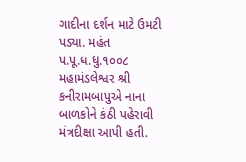ગાદીના દર્શન માટે ઉમટી પડ્યા. મહંત પ.પૂ.ધ.ધુ.૧૦૦૮ મહામંડલેશ્વર શ્રી કનીરામબાપુએ નાના બાળકોને કંઠી પહેરાવી મંત્રદીક્ષા આપી હતી.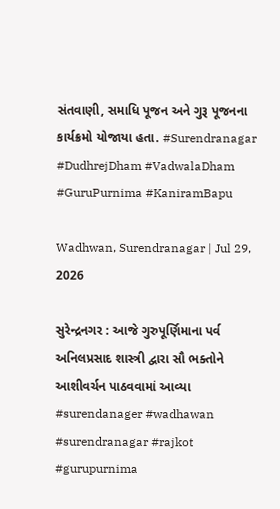સંતવાણી, સમાધિ પૂજન અને ગુરૂ પૂજનના કાર્યક્રમો યોજાયા હતા. #Surendranagar #DudhrejDham #VadwalaDham #GuruPurnima #KaniramBapu

Wadhwan, Surendranagar | Jul 29, 2026

સુરેન્દ્રનગર : આજે ગુરુપૂર્ણિમાના પર્વ અનિલપ્રસાદ શાસ્ત્રી દ્વારા સૌ ભક્તોને આશીવર્ચન પાઠવવામાં આવ્યા
#surendanager #wadhawan #surendranagar #rajkot #gurupurnima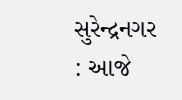સુરેન્દ્રનગર : આજે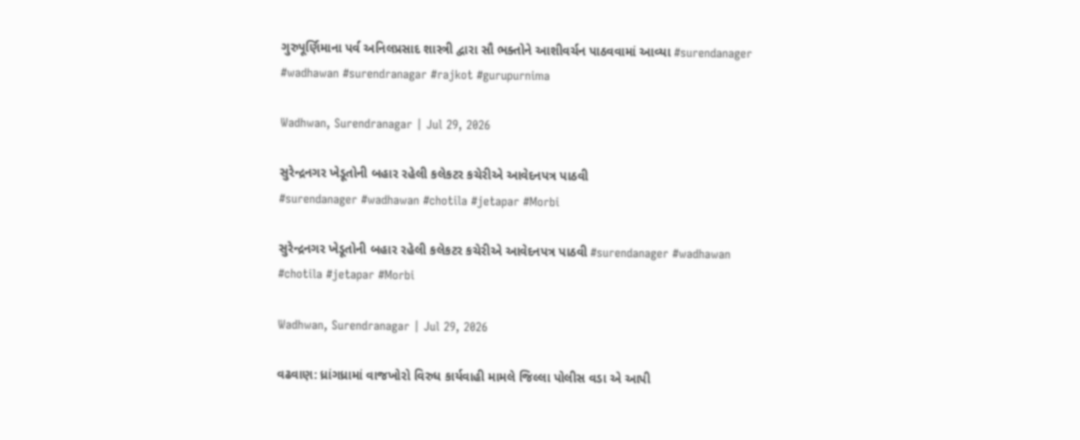ગુરુપૂર્ણિમાના પર્વ અનિલપ્રસાદ શાસ્ત્રી દ્વારા સૌ ભક્તોને આશીવર્ચન પાઠવવામાં આવ્યા #surendanager #wadhawan #surendranagar #rajkot #gurupurnima

Wadhwan, Surendranagar | Jul 29, 2026

સુરેન્દ્રનગર ખેડૂતોની બહાર રહેલી કલેકટર કચેરીએ આવેદનપત્ર પાઠવી
#surendanager #wadhawan #chotila #jetapar #Morbi

સુરેન્દ્રનગર ખેડૂતોની બહાર રહેલી કલેકટર કચેરીએ આવેદનપત્ર પાઠવી #surendanager #wadhawan #chotila #jetapar #Morbi

Wadhwan, Surendranagar | Jul 29, 2026

વઢવાણ: ધ્રાંગધ્રામાં વાજખોરો વિરુધ કાર્યવાહી મામલે જિલ્લા પોલીસ વડા એ આપી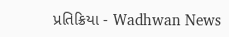પ્રતિક્રિયા - Wadhwan News